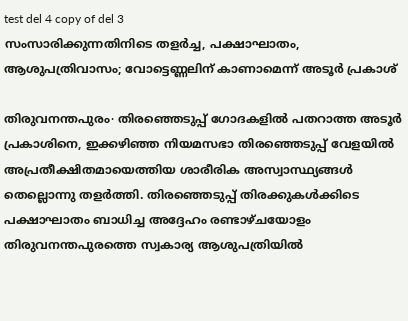test del 4 copy of del 3
സംസാരിക്കുന്നതിനിടെ തളർച്ച, പക്ഷാഘാതം, ആശുപത്രിവാസം; വോട്ടെണ്ണലിന് കാണാമെന്ന് അടൂർ പ്രകാശ്

തിരുവനന്തപുരം∙ തിരഞ്ഞെടുപ്പ് ഗോദകളിൽ പതറാത്ത അടൂർ പ്രകാശിനെ, ഇക്കഴിഞ്ഞ നിയമസഭാ തിരഞ്ഞെടുപ്പ് വേളയിൽ അപ്രതീക്ഷിതമായെത്തിയ ശാരീരിക അസ്വാസ്ഥ്യങ്ങൾ തെല്ലൊന്നു തളർത്തി. തിരഞ്ഞെടുപ്പ് തിരക്കുകൾക്കിടെ പക്ഷാഘാതം ബാധിച്ച അദ്ദേഹം രണ്ടാഴ്ചയോളം തിരുവനന്തപുരത്തെ സ്വകാര്യ ആശുപത്രിയിൽ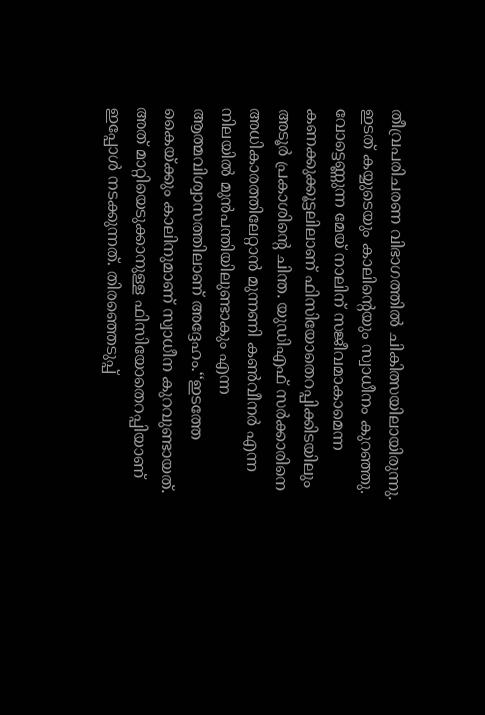തീവ്രപരിചരണ വിഭാഗത്തിൽ ചികിത്സയിലായിരുന്നു. ഇടത് കയ്യുടെയും കാലിന്റെയും സ്വാധീനം കുറഞ്ഞു. വോട്ടെണ്ണുന്ന മേയ് നാലിന് സജീവമാകാമെന്ന കണക്കുക്കൂട്ടലിലാണ് ഫിസിയോതെറപ്പിക്കിടയിലും അടൂർ പ്രകാശിന്റെ ചിന്ത. യുഡിഎഫ് സർക്കാരിനെ അധികാരത്തിലേറ്റാൻ മുന്നണി കൺവീനർ എന്ന നിലയിൽ മുൻപന്തിയിലുണ്ടാകും എന്ന ആത്മവിശ്വാസത്തിലാണ് അദ്ദേഹം.‘‘ഇടത്തേ കൈയ്ക്കും കാലിനുമാണ് സ്വാധീന കുറവുണ്ടായത്. അത് മാറ്റിയെടുക്കാനുള്ള ഫിസിയോതെറപ്പിയാണ് ഇപ്പോൾ നടക്കുന്നത്. തിരഞ്ഞെടുപ്പ്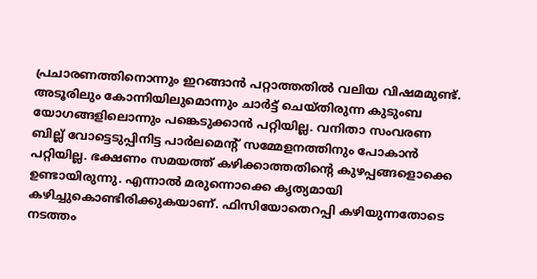പ്രചാരണത്തിനൊന്നും ഇറങ്ങാൻ പറ്റാത്തതിൽ വലിയ വിഷമമുണ്ട്. അടൂരിലും കോന്നിയിലുമൊന്നും ചാർട്ട് ചെയ്തിരുന്ന കുടുംബ യോഗങ്ങളിലൊന്നും പങ്കെടുക്കാൻ പറ്റിയില്ല. വനിതാ സംവരണ ബില്ല് വോട്ടെടുപ്പിനിട്ട പാർലമെന്റ് സമ്മേളനത്തിനും പോകാൻ പറ്റിയില്ല. ഭക്ഷണം സമയത്ത് കഴിക്കാത്തതിന്റെ കുഴപ്പങ്ങളൊക്കെ ഉണ്ടായിരുന്നു. എന്നാൽ മരുന്നൊക്കെ കൃത്യമായി കഴിച്ചുകൊണ്ടിരിക്കുകയാണ്. ഫിസിയോതെറപ്പി കഴിയുന്നതോടെ നടത്തം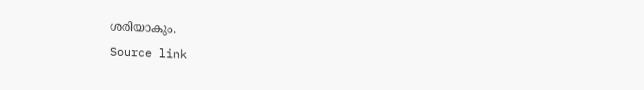ശരിയാകും.
Source link